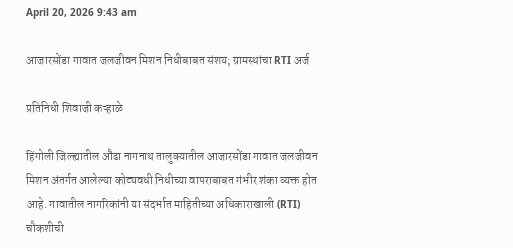April 20, 2026 9:43 am

आजारसोंडा गावात जलजीवन मिशन निधीबाबत संशय; ग्रामस्थांचा RTI अर्ज

प्रतिनिधी शिवाजी कऱ्हाळे

हिंगोली जिल्ह्यातील औंढा नागनाथ तालुक्यातील आजारसोंडा गावात जलजीवन मिशन अंतर्गत आलेल्या कोट्यवधी निधीच्या वापराबाबत गंभीर शंका व्यक्त होत आहे. गावातील नागरिकांनी या संदर्भात माहितीच्या अधिकाराखाली (RTI) चौकशीची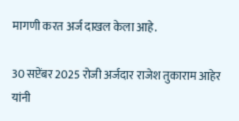मागणी करत अर्ज दाखल केला आहे.

30 सप्टेंबर 2025 रोजी अर्जदार राजेश तुकाराम आहेर यांनी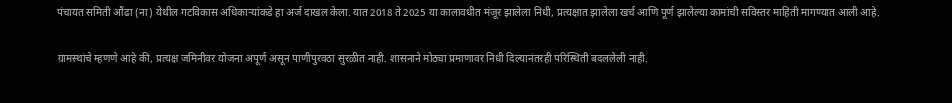पंचायत समिती औंढा (ना) येथील गटविकास अधिकाऱ्यांकडे हा अर्ज दाखल केला. यात 2018 ते 2025 या कालावधीत मंजूर झालेला निधी, प्रत्यक्षात झालेला खर्च आणि पूर्ण झालेल्या कामांची सविस्तर माहिती मागण्यात आली आहे.

ग्रामस्थांचे म्हणणे आहे की, प्रत्यक्ष जमिनीवर योजना अपूर्ण असून पाणीपुरवठा सुरळीत नाही. शासनाने मोठ्या प्रमाणावर निधी दिल्यानंतरही परिस्थिती बदललेली नाही.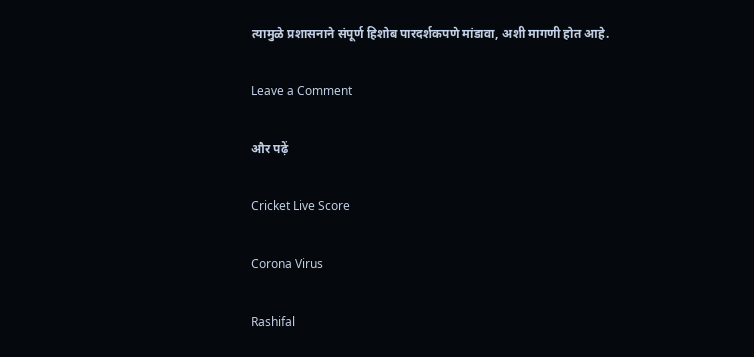त्यामुळे प्रशासनाने संपूर्ण हिशोब पारदर्शकपणे मांडावा, अशी मागणी होत आहे.

Leave a Comment

और पढ़ें

Cricket Live Score

Corona Virus

Rashifal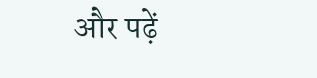और पढ़ें